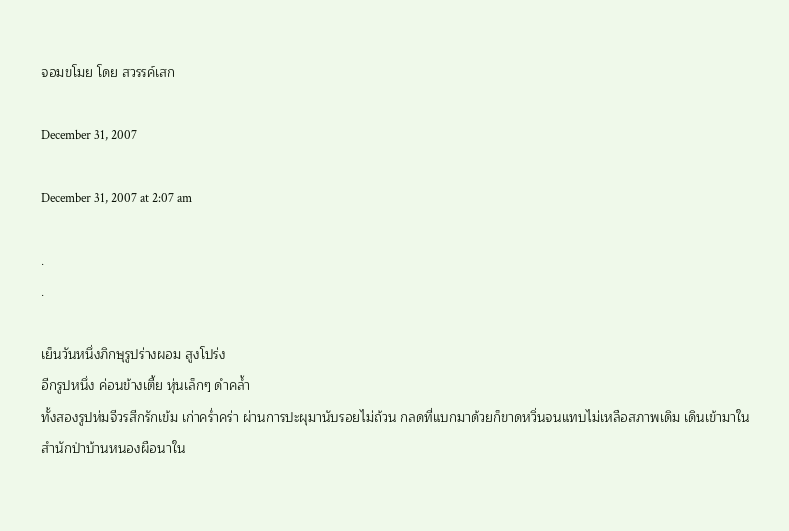จอมขโมย โดย สวรรค์เสก

December 31, 2007

December 31, 2007 at 2:07 am

.
.

เย็นวันหนึ่งภิกษุรูปร่างผอม สูงโปร่ง
อีกรูปหนึ่ง ค่อนข้างเตี้ย หุ่นเล็กๆ ดำคล้ำ
ทั้งสองรูปห่มจีวรสีกรักเข้ม เก่าคร่ำคร่า ผ่านการปะผุมานับรอยไม่ถ้วน กลดที่แบกมาด้วยก็ขาดหวิ่นจนแทบไม่เหลือสภาพเดิม เดินเข้ามาในสำนักป่าบ้านหนองผือนาใน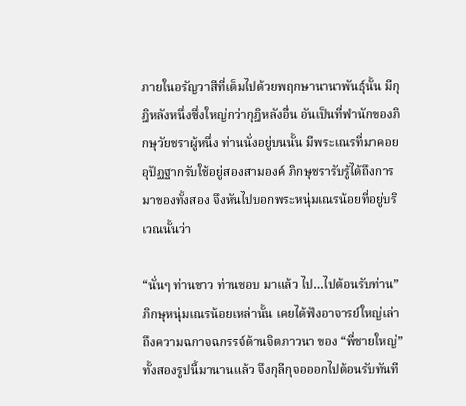ภายในอรัญวาสีที่เต็มไปด้วยพฤกษานานาพันธุ์นั้น มีกุฎิหลังหนึ่งซึ่งใหญ่กว่ากุฎิหลังอื่น อันเป็นที่พำนักของภิกษุวัยชราผู้หนึ่ง ท่านนั่งอยู่บนนั้น มีพระเณรที่มาคอยอุปัฏฐากรับใช้อยู่สองสามองค์ ภิกษุชรารับรู้ได้ถึงการมาของทั้งสอง จึงหันไปบอกพระหนุ่มเณรน้อยที่อยู่บริเวณนั้นว่า

“นั่นๆ ท่านขาว ท่านชอบ มาแล้ว ไป…ไปต้อนรับท่าน”
ภิกษุหนุ่มเณรน้อยเหล่านั้น เคยได้ฟังอาจารย์ใหญ่เล่าถึงความฉกาจฉกรรจ์ด้านจิตภาวนา ของ “พี่ชายใหญ่” ทั้งสองรูปนี้มานานแล้ว จึงกุลีกุจอออกไปต้อนรับทันที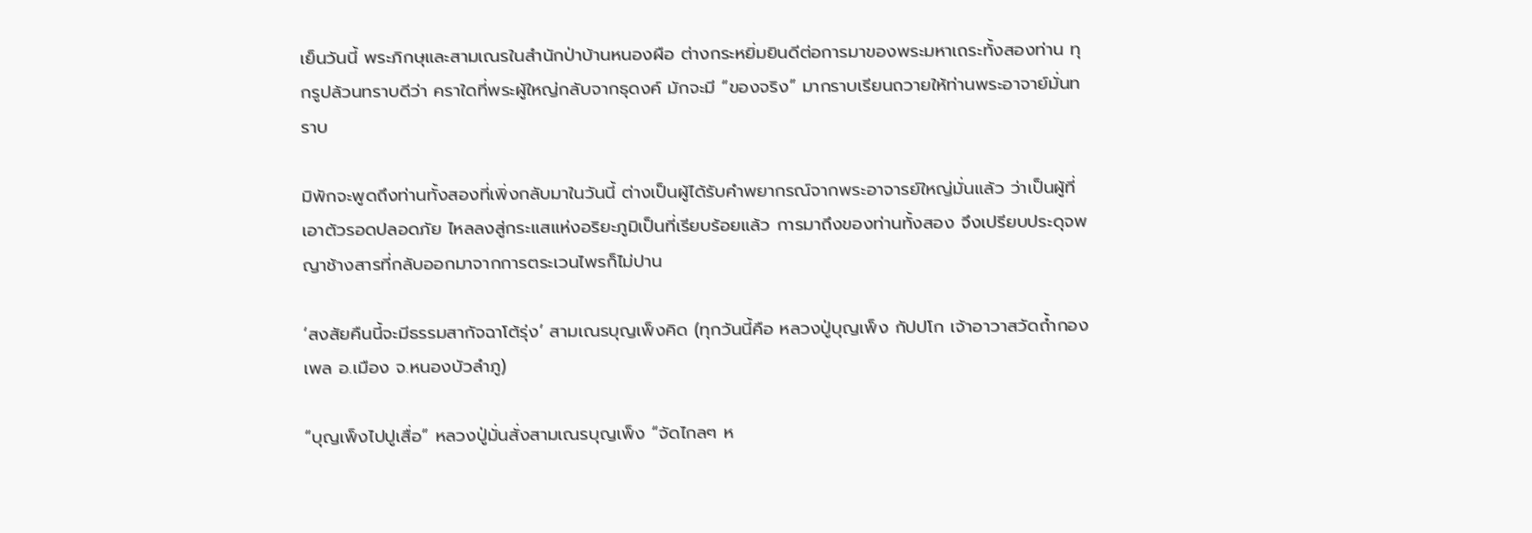เย็นวันนี้ พระภิกษุและสามเณรในสำนักป่าบ้านหนองผือ ต่างกระหยิ่มยินดีต่อการมาของพระมหาเถระทั้งสองท่าน ทุกรูปล้วนทราบดีว่า คราใดที่พระผู้ใหญ่กลับจากธุดงค์ มักจะมี “ของจริง” มากราบเรียนถวายให้ท่านพระอาจาย์มั่นทราบ

มิพักจะพูดถึงท่านทั้งสองที่เพิ่งกลับมาในวันนี้ ต่างเป็นผู้ได้รับคำพยากรณ์จากพระอาจารย์ใหญ่มั่นแล้ว ว่าเป็นผู้ที่เอาตัวรอดปลอดภัย ไหลลงสู่กระแสแห่งอริยะภูมิเป็นที่เรียบร้อยแล้ว การมาถึงของท่านทั้งสอง จึงเปรียบประดุจพญาช้างสารที่กลับออกมาจากการตระเวนไพรก็ไม่ปาน

‘สงสัยคืนนี้จะมีธรรมสากัจฉาโต้รุ่ง’ สามเณรบุญเพ็งคิด (ทุกวันนี้คือ หลวงปู่บุญเพ็ง กัปปโก เจ้าอาวาสวัดถ้ำกองเพล อ.เมือง จ.หนองบัวลำภู)

“บุญเพ็งไปปูเสื่อ” หลวงปู่มั่นสั่งสามเณรบุญเพ็ง “จัดไกลๆ ห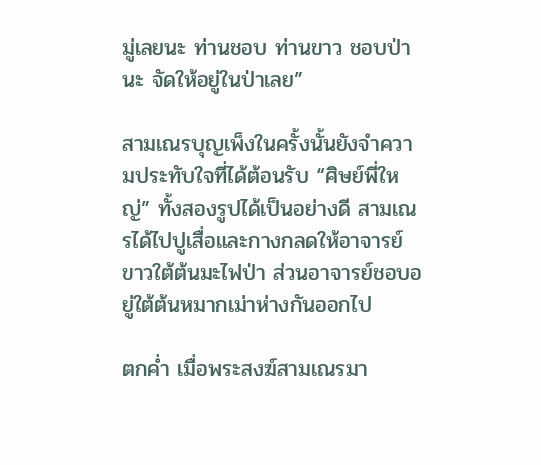มู่เลยนะ ท่านชอบ ท่านขาว ชอบป่านะ จัดให้อยู่ในป่าเลย”

สามเณรบุญเพ็งในครั้งนั้นยังจำความประทับใจที่ได้ต้อนรับ “ศิษย์พี่ใหญ่” ทั้งสองรูปได้เป็นอย่างดี สามเณรได้ไปปูเสื่อและกางกลดให้อาจารย์ขาวใต้ต้นมะไฟป่า ส่วนอาจารย์ชอบอยู่ใต้ต้นหมากเม่าห่างกันออกไป

ตกค่ำ เมื่อพระสงฆ์สามเณรมา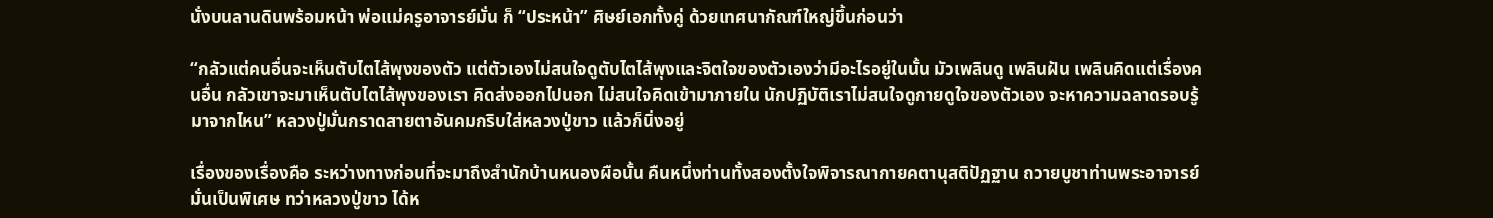นั่งบนลานดินพร้อมหน้า พ่อแม่ครูอาจารย์มั่น ก็ “ประหน้า” ศิษย์เอกทั้งคู่ ด้วยเทศนากัณฑ์ใหญ่ขึ้นก่อนว่า

“กลัวแต่คนอื่นจะเห็นตับไตไส้พุงของตัว แต่ตัวเองไม่สนใจดูตับไตไส้พุงและจิตใจของตัวเองว่ามีอะไรอยู่ในนั้น มัวเพลินดู เพลินฝัน เพลินคิดแต่เรื่องคนอื่น กลัวเขาจะมาเห็นตับไตไส้พุงของเรา คิดส่งออกไปนอก ไม่สนใจคิดเข้ามาภายใน นักปฏิบัติเราไม่สนใจดูกายดูใจของตัวเอง จะหาความฉลาดรอบรู้มาจากไหน” หลวงปู่มั่นกราดสายตาอันคมกริบใส่หลวงปู่ขาว แล้วก็นิ่งอยู่

เรื่องของเรื่องคือ ระหว่างทางก่อนที่จะมาถึงสำนักบ้านหนองผือนั้น คืนหนึ่งท่านทั้งสองตั้งใจพิจารณากายคตานุสติปัฏฐาน ถวายบูชาท่านพระอาจารย์มั่นเป็นพิเศษ ทว่าหลวงปู่ขาว ได้ห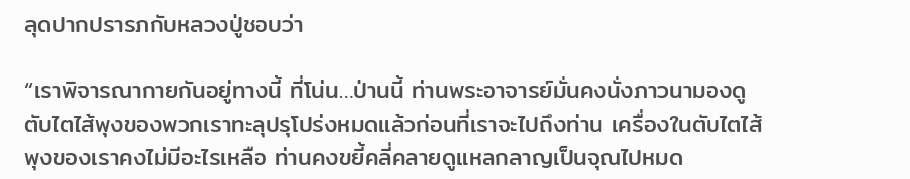ลุดปากปรารภกับหลวงปู่ชอบว่า

“เราพิจารณากายกันอยู่ทางนี้ ที่โน่น…ป่านนี้ ท่านพระอาจารย์มั่นคงนั่งภาวนามองดูตับไตไส้พุงของพวกเราทะลุปรุโปร่งหมดแล้วก่อนที่เราจะไปถึงท่าน เครื่องในตับไตไส้พุงของเราคงไม่มีอะไรเหลือ ท่านคงขยี้คลี่คลายดูแหลกลาญเป็นจุณไปหมด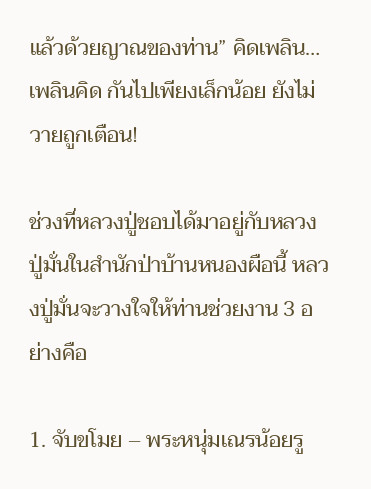แล้วด้วยญาณของท่าน” คิดเพลิน…เพลินคิด กันไปเพียงเล็กน้อย ยังไม่วายถูกเตือน!

ช่วงที่หลวงปู่ชอบได้มาอยู่กับหลวงปู่มั่นในสำนักป่าบ้านหนองผือนี้ หลวงปู่มั่นจะวางใจให้ท่านช่วยงาน 3 อย่างคือ

1. จับขโมย – พระหนุ่มเณรน้อยรู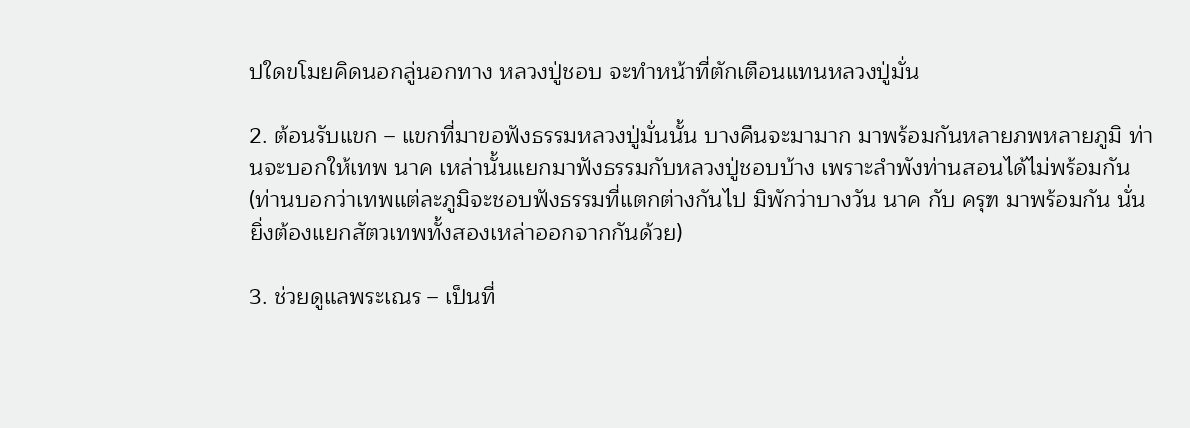ปใดขโมยคิดนอกลู่นอกทาง หลวงปู่ชอบ จะทำหน้าที่ตักเตือนแทนหลวงปู่มั่น

2. ต้อนรับแขก – แขกที่มาขอฟังธรรมหลวงปู่มั่นนั้น บางคืนจะมามาก มาพร้อมกันหลายภพหลายภูมิ ท่านจะบอกให้เทพ นาค เหล่านั้นแยกมาฟังธรรมกับหลวงปู่ชอบบ้าง เพราะลำพังท่านสอนได้ไม่พร้อมกัน (ท่านบอกว่าเทพแต่ละภูมิจะชอบฟังธรรมที่แตกต่างกันไป มิพักว่าบางวัน นาค กับ ครุฑ มาพร้อมกัน นั่นยิ่งต้องแยกสัตวเทพทั้งสองเหล่าออกจากกันด้วย)

3. ช่วยดูแลพระเณร – เป็นที่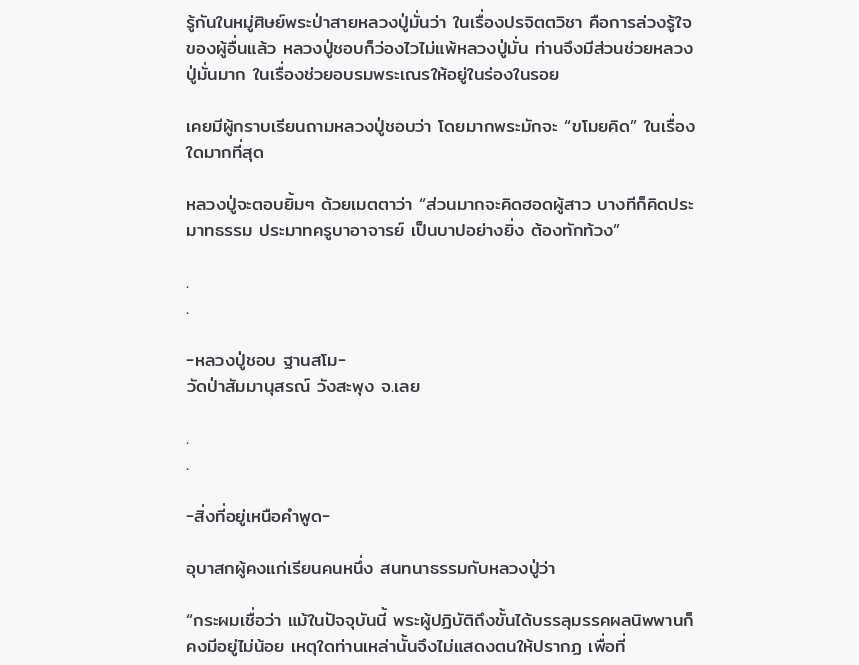รู้กันในหมู่ศิษย์พระป่าสายหลวงปู่มั่นว่า ในเรื่องปรจิตตวิชา คือการล่วงรู้ใจของผู้อื่นแล้ว หลวงปู่ชอบก็ว่องไวไม่แพ้หลวงปู่มั่น ท่านจึงมีส่วนช่วยหลวงปู่มั่นมาก ในเรื่องช่วยอบรมพระเณรให้อยู่ในร่องในรอย

เคยมีผู้กราบเรียนถามหลวงปู่ชอบว่า โดยมากพระมักจะ “ขโมยคิด” ในเรื่องใดมากที่สุด

หลวงปู่จะตอบยิ้มๆ ด้วยเมตตาว่า “ส่วนมากจะคิดฮอดผู้สาว บางทีก็คิดประมาทธรรม ประมาทครูบาอาจารย์ เป็นบาปอย่างยิ่ง ต้องทักท้วง”

.
.

-หลวงปู่ชอบ ฐานสโม-
วัดป่าสัมมานุสรณ์ วังสะพุง จ.เลย

.
.

-สิ่งที่อยู่เหนือคำพูด-

อุบาสกผู้คงแก่เรียนคนหนึ่ง สนทนาธรรมกับหลวงปู่ว่า

“กระผมเชื่อว่า แม้ในปัจจุบันนี้ พระผู้ปฏิบัติถึงขั้นได้บรรลุมรรคผลนิพพานก็คงมีอยู่ไม่น้อย เหตุใดท่านเหล่านั้นจึงไม่แสดงตนให้ปรากฏ เพื่อที่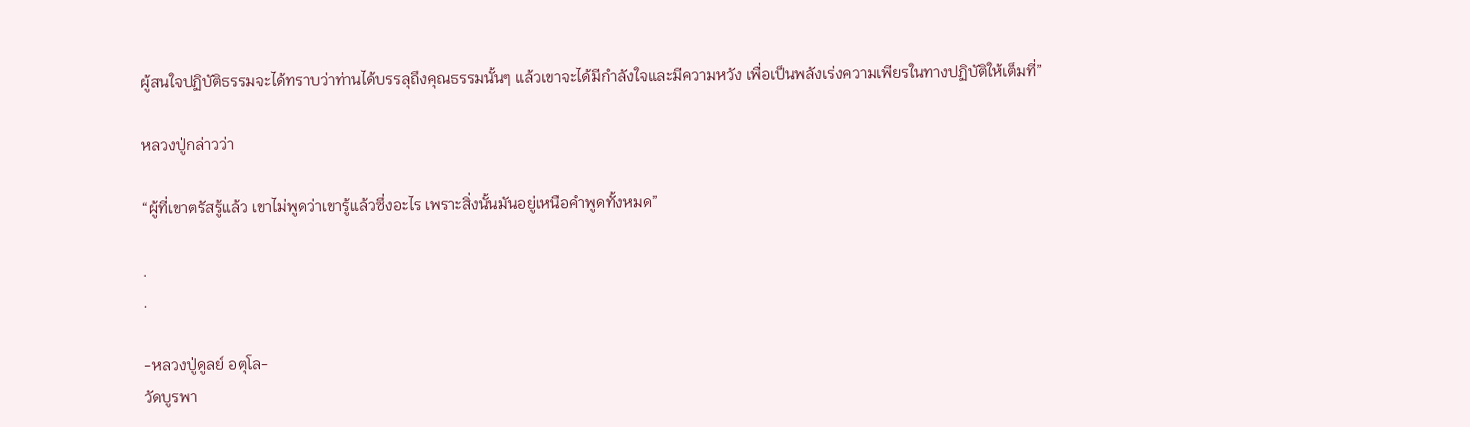ผู้สนใจปฏิบัติธรรมจะได้ทราบว่าท่านได้บรรลุถึงคุณธรรมนั้นๆ แล้วเขาจะได้มีกำลังใจและมีความหวัง เพื่อเป็นพลังเร่งความเพียรในทางปฏิบัติให้เต็มที่”

หลวงปู่กล่าวว่า

“ผู้ที่เขาตรัสรู้แล้ว เขาไม่พูดว่าเขารู้แล้วซึ่งอะไร เพราะสิ่งนั้นมันอยู่เหนือคำพูดทั้งหมด”

.
.

-หลวงปู่ดูลย์ อตุโล-
วัดบูรพา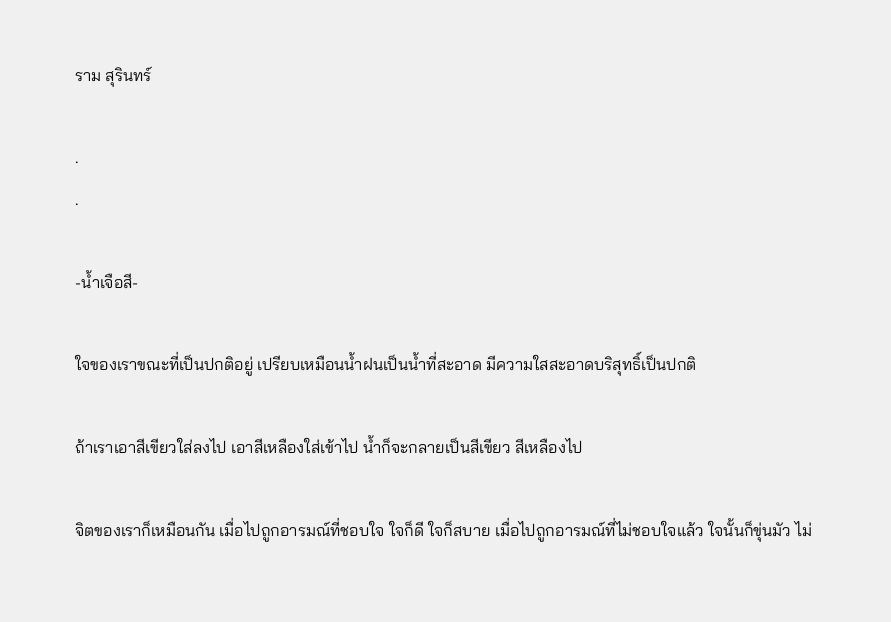ราม สุรินทร์

.
.

-น้ำเจือสี-

ใจของเราขณะที่เป็นปกติอยู่ เปรียบเหมือนน้ำฝนเป็นน้ำที่สะอาด มีความใสสะอาดบริสุทธิ์เป็นปกติ

ถ้าเราเอาสีเขียวใส่ลงไป เอาสีเหลืองใส่เข้าไป น้ำก็จะกลายเป็นสีเขียว สีเหลืองไป

จิตของเราก็เหมือนกัน เมื่อไปถูกอารมณ์ที่ชอบใจ ใจก็ดี ใจก็สบาย เมื่อไปถูกอารมณ์ที่ไม่ชอบใจแล้ว ใจนั้นก็ขุ่นมัว ไม่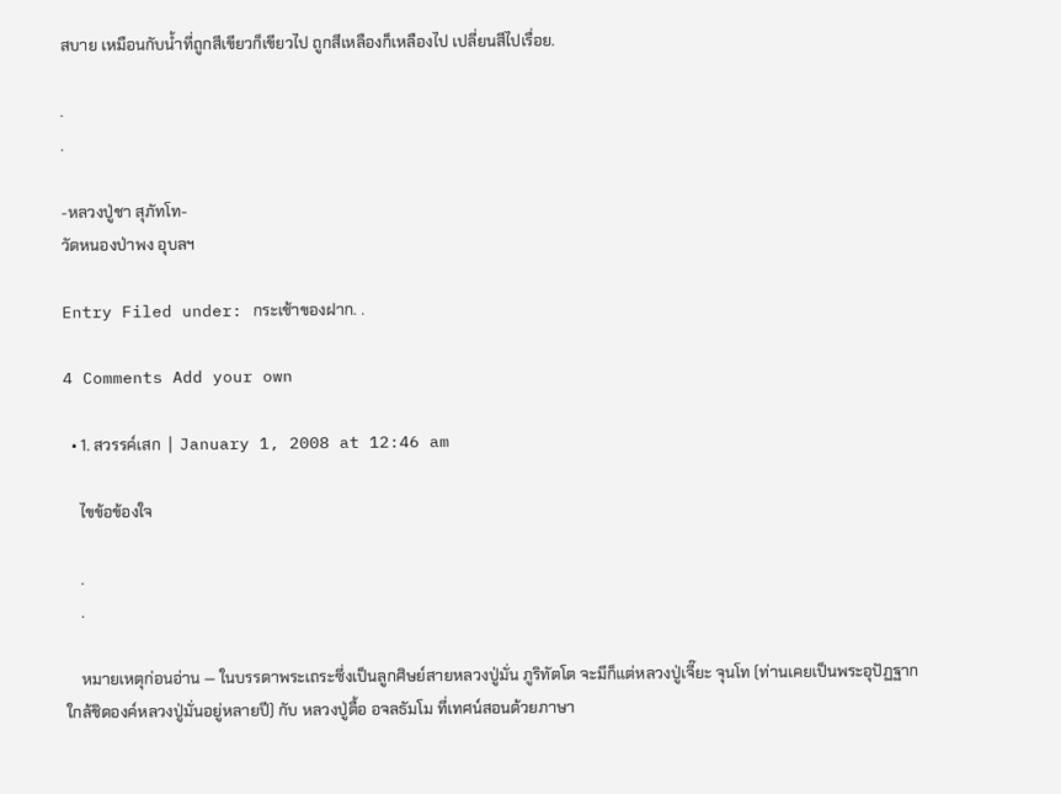สบาย เหมือนกับน้ำที่ถูกสีเขียวก็เขียวไป ถูกสีเหลืองก็เหลืองไป เปลี่ยนสีไปเรื่อย.

.
.

-หลวงปู่ชา สุภัทโท-
วัดหนองป่าพง อุบลฯ

Entry Filed under: กระเช้าของฝาก. .

4 Comments Add your own

  • 1. สวรรค์เสก  |  January 1, 2008 at 12:46 am

    ไขข้อข้องใจ

    .
    .

    หมายเหตุก่อนอ่าน — ในบรรดาพระเถระซึ่งเป็นลูกศิษย์สายหลวงปู่มั่น ภูริทัตโต จะมีก็แต่หลวงปู่เจี๊ยะ จุนโท (ท่านเคยเป็นพระอุปัฏฐากใกล้ชิดองค์หลวงปู่มั่นอยู่หลายปี) กับ หลวงปู่ตื้อ อจลธัมโม ที่เทศน์สอนด้วยภาษา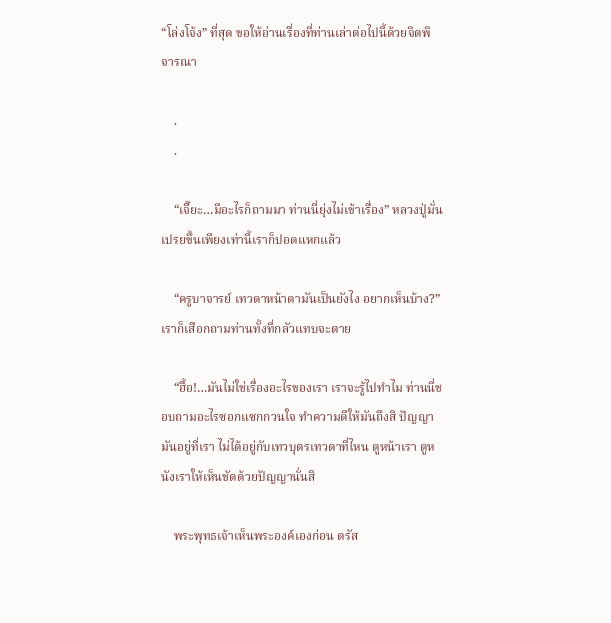“โล่งโจ้ง” ที่สุด ขอให้อ่านเรื่องที่ท่านเล่าต่อไปนี้ด้วยจิตพิจารณา

    .
    .

    “เจี๊ยะ…มีอะไรก็ถามมา ท่านนี่ยุ่งไม่เข้าเรื่อง” หลวงปู่มั่น เปรยขึ้นเพียงเท่านี้เราก็ปอดแหกแล้ว

    “ครูบาจารย์ เทวดาหน้าตามันเป็นยังไง อยากเห็นบ้าง?” เราก็เสือกถามท่านทั้งที่กลัวแทบจะตาย

    “ฮื้อ!…มันไม่ใช่เรื่องอะไรของเรา เราจะรู้ไปทำไม ท่านนี่ชอบถามอะไรซอกแซกกวนใจ ทำความดีให้มันถึงสิ ปัญญามันอยู่ที่เรา ไม่ได้อยู่กับเทวบุตรเทวดาที่ไหน ดูหน้าเรา ดูหนังเราให้เห็นชัดด้วยปัญญานั่นสิ

    พระพุทธเจ้าเห็นพระองค์เองก่อน ตรัส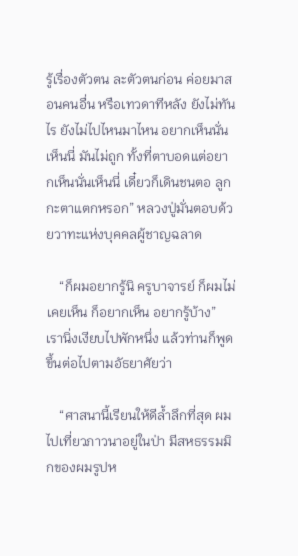รู้เรื่องตัวตน ละตัวตนก่อน ค่อยมาสอนคนอื่น หรือเทวดาทีหลัง ยังไม่ทันไร ยังไม่ไปไหนมาไหน อยากเห็นนั่นเห็นนี่ มันไม่ถูก ทั้งที่ตาบอดแต่อยากเห็นนั่นเห็นนี่ เดี๋ยวก็เดินชนตอ ลูกกะตาแตกหรอก” หลวงปู่มั่นตอบด้วยวาทะแห่งบุคคลผู้ชาญฉลาด

    “ก็ผมอยากรู้นิ ครูบาจารย์ ก็ผมไม่เคยเห็น ก็อยากเห็น อยากรู้บ้าง” เรานิ่งเงียบไปพักหนึ่ง แล้วท่านก็พูดขึ้นต่อไปตามอัธยาศัยว่า

    “ศาสนานี้เรียนให้ดีล้ำลึกที่สุด ผมไปเที่ยวภาวนาอยู่ในป่า มีสหธรรมมิกของผมรูปห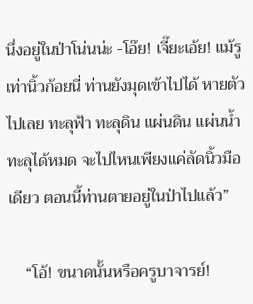นึ่งอยู่ในป่าโน่นน่ะ -โอ๊ย! เจี๊ยะเอ้ย! แม้รูเท่านิ้วก้อยนี่ ท่านยังมุดเข้าไปได้ หายตัวไปเลย ทะลุฟ้า ทะลุดิน แผ่นดิน แผ่นน้ำ ทะลุได้หมด จะไปไหนเพียงแค่ลัดนิ้วมือเดียว ตอนนี้ท่านตายอยู่ในป่าไปแล้ว”

    “โอ้! ขนาดนั้นหรือครูบาจารย์!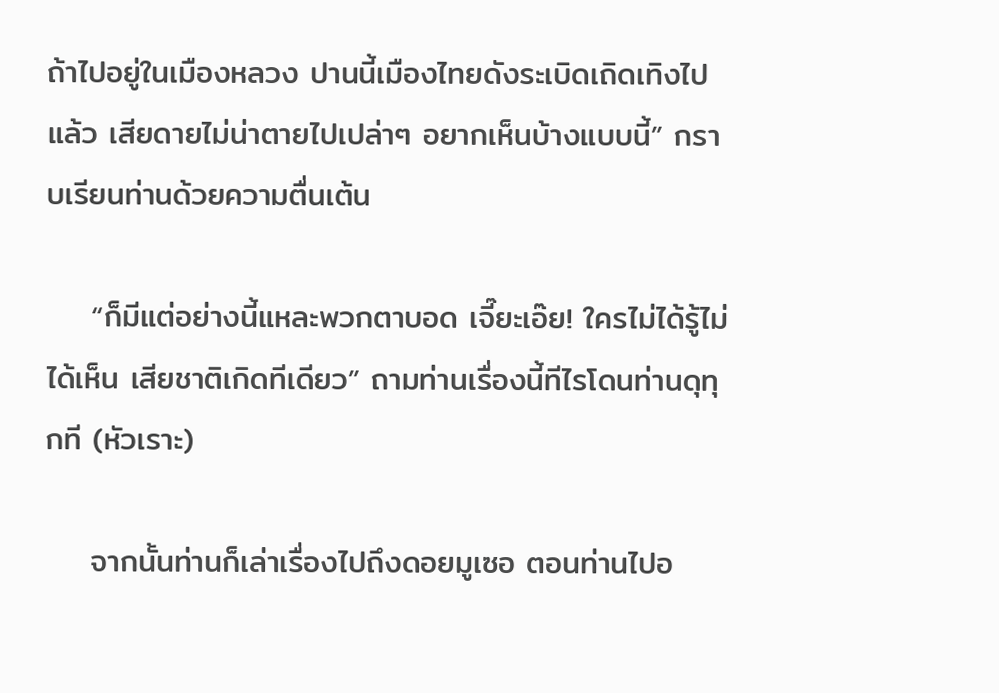ถ้าไปอยู่ในเมืองหลวง ปานนี้เมืองไทยดังระเบิดเถิดเทิงไปแล้ว เสียดายไม่น่าตายไปเปล่าๆ อยากเห็นบ้างแบบนี้” กราบเรียนท่านด้วยความตื่นเต้น

    “ก็มีแต่อย่างนี้แหละพวกตาบอด เจี๊ยะเอ๊ย! ใครไม่ได้รู้ไม่ได้เห็น เสียชาติเกิดทีเดียว” ถามท่านเรื่องนี้ทีไรโดนท่านดุทุกที (หัวเราะ)

    จากนั้นท่านก็เล่าเรื่องไปถึงดอยมูเซอ ตอนท่านไปอ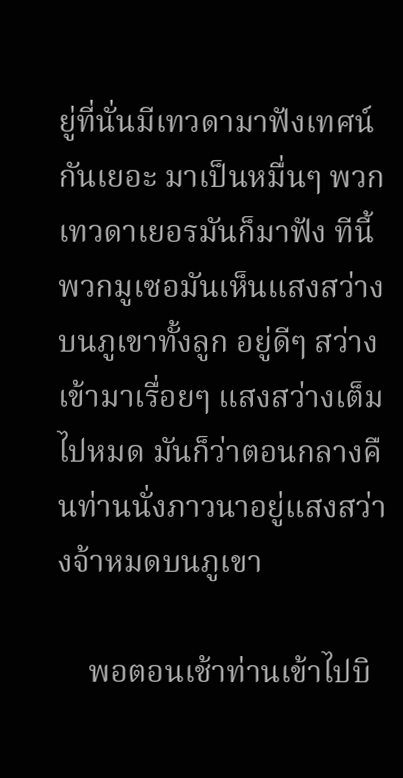ยู่ที่นั่นมีเทวดามาฟังเทศน์กันเยอะ มาเป็นหมื่นๆ พวกเทวดาเยอรมันก็มาฟัง ทีนี้พวกมูเซอมันเห็นแสงสว่างบนภูเขาทั้งลูก อยู่ดีๆ สว่างเข้ามาเรื่อยๆ แสงสว่างเต็มไปหมด มันก็ว่าตอนกลางคืนท่านนั่งภาวนาอยู่แสงสว่างจ้าหมดบนภูเขา

    พอตอนเช้าท่านเข้าไปบิ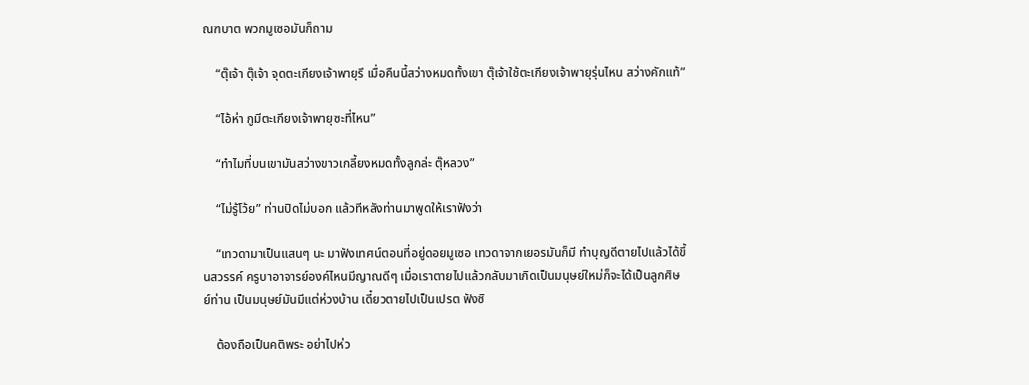ณฑบาต พวกมูเซอมันก็ถาม

    “ตุ๊เจ้า ตุ๊เจ้า จุดตะเกียงเจ้าพายุรึ เมื่อคืนนี้สว่างหมดทั้งเขา ตุ๊เจ้าใช้ตะเกียงเจ้าพายุรุ่นไหน สว่างคักแท้”

    “ไอ้ห่า กูมีตะเกียงเจ้าพายุซะที่ไหน”

    “ทำไมที่บนเขามันสว่างขาวเกลี้ยงหมดทั้งลูกล่ะ ตุ๊หลวง”

    “ไม่รู้โว้ย” ท่านปิดไม่บอก แล้วทีหลังท่านมาพูดให้เราฟังว่า

    “เทวดามาเป็นแสนๆ นะ มาฟังเทศน์ตอนที่อยู่ดอยมูเซอ เทวดาจากเยอรมันก็มี ทำบุญดีตายไปแล้วได้ขึ้นสวรรค์ ครูบาอาจารย์องค์ไหนมีญาณดีๆ เมื่อเราตายไปแล้วกลับมาเกิดเป็นมนุษย์ใหม่ก็จะได้เป็นลูกศิษย์ท่าน เป็นมนุษย์มันมีแต่ห่วงบ้าน เดี๋ยวตายไปเป็นเปรต ฟังซิ

    ต้องถือเป็นคติพระ อย่าไปห่ว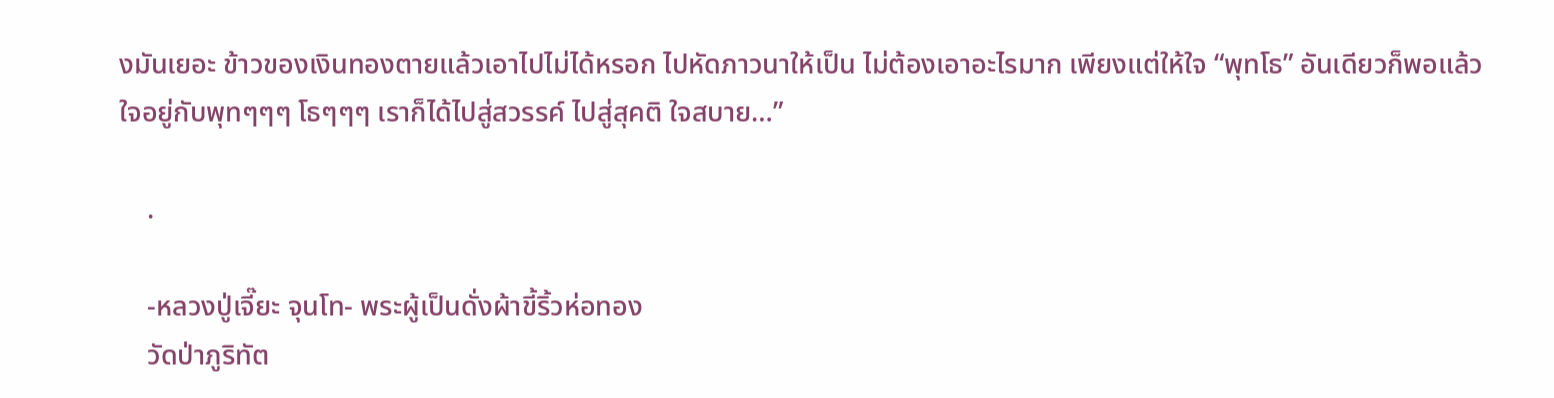งมันเยอะ ข้าวของเงินทองตายแล้วเอาไปไม่ได้หรอก ไปหัดภาวนาให้เป็น ไม่ต้องเอาอะไรมาก เพียงแต่ให้ใจ “พุทโธ” อันเดียวก็พอแล้ว ใจอยู่กับพุทๆๆๆ โธๆๆๆ เราก็ได้ไปสู่สวรรค์ ไปสู่สุคติ ใจสบาย…”

    .

    -หลวงปู่เจี๊ยะ จุนโท- พระผู้เป็นดั่งผ้าขี้ริ้วห่อทอง
    วัดป่าภูริทัต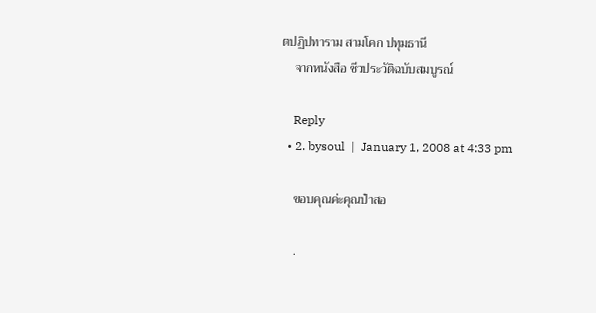ตปฏิปทาราม สามโคก ปทุมธานี
    จากหนังสือ ชีวประวัติฉบับสมบูรณ์

    Reply
  • 2. bysoul  |  January 1, 2008 at 4:33 pm

    ขอบคุณค่ะคุณป๋าสอ

    .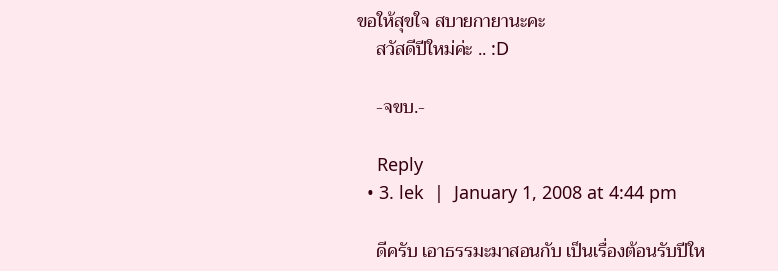ขอให้สุขใจ สบายกายานะคะ
    สวัสดีปีใหม่ค่ะ .. :D

    -จขบ.-

    Reply
  • 3. lek  |  January 1, 2008 at 4:44 pm

    ดีครับ เอาธรรมะมาสอนกับ เป็นเรื่องต้อนรับปีให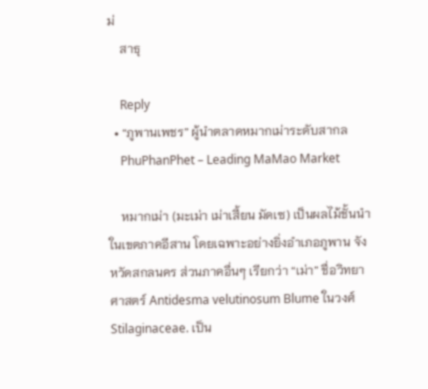ม่
    สาธุ

    Reply
  • “ภูพานเพชร” ผู้นำตลาดหมากเม่าระดับสากล
    PhuPhanPhet – Leading MaMao Market

    หมากเม่า (มะเม่า เม่าเสี้ยน มัดเซ) เป็นผลไม้ชั้นนำในเขตภาคอีสาน โดยเฉพาะอย่างยิ่งอำเภอภูพาน จังหวัดสกลนคร ส่วนภาคอื่นๆ เรียกว่า “เม่า” ชื่อวิทยาศาสตร์ Antidesma velutinosum Blume ในวงศ์ Stilaginaceae. เป็น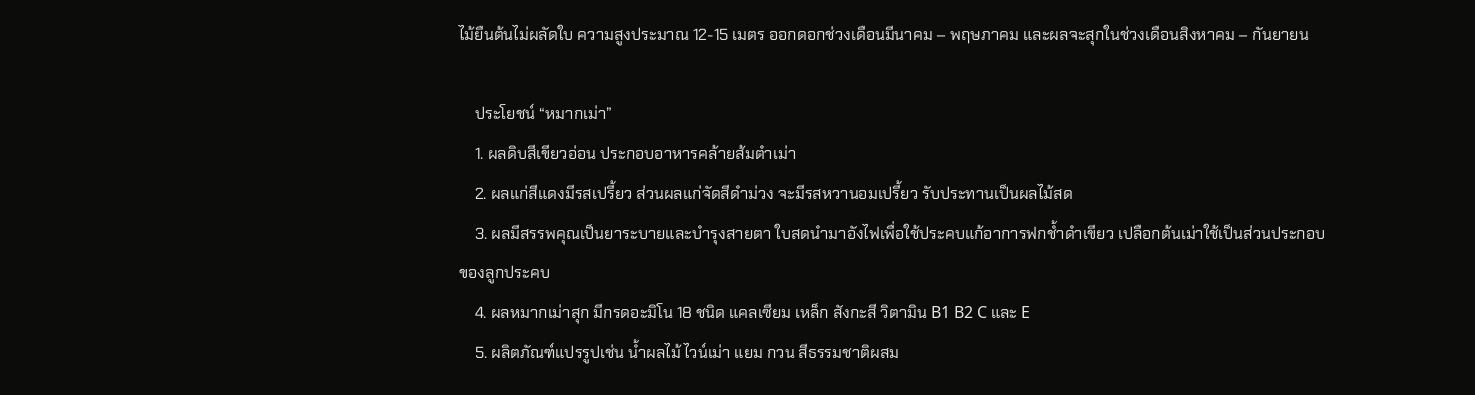ไม้ยืนต้นไม่ผลัดใบ ความสูงประมาณ 12-15 เมตร ออกดอกช่วงเดือนมีนาคม – พฤษภาคม และผลจะสุกในช่วงเดือนสิงหาคม – กันยายน

    ประโยชน์ “หมากเม่า”
    1. ผลดิบสีเขียวอ่อน ประกอบอาหารคล้ายส้มตำเม่า
    2. ผลแก่สีแดงมีรสเปรี้ยว ส่วนผลแก่จัดสีดำม่วง จะมีรสหวานอมเปรี้ยว รับประทานเป็นผลไม้สด
    3. ผลมีสรรพคุณเป็นยาระบายและบำรุงสายตา ใบสดนำมาอังไฟเพื่อใช้ประคบแก้อาการฟกช้ำดำเขียว เปลือกต้นเม่าใช้เป็นส่วนประกอบของลูกประคบ
    4. ผลหมากเม่าสุก มีกรดอะมิโน 18 ชนิด แคลเซียม เหล็ก สังกะสี วิตามิน B1 B2 C และ E
    5. ผลิตภัณฑ์แปรรูปเช่น น้ำผลไม้ ไวน์เม่า แยม กวน สีธรรมชาติผสม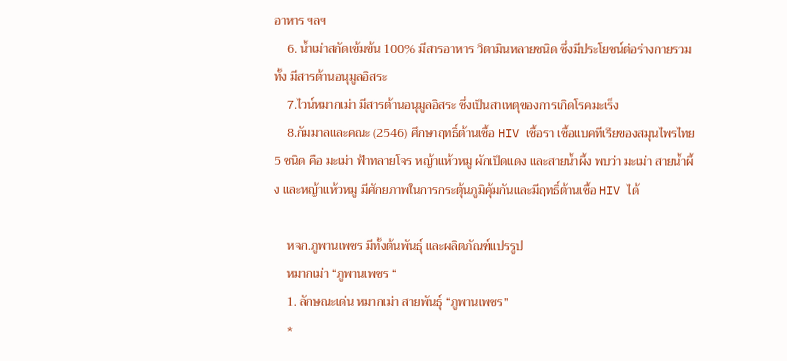อาหาร ฯลฯ
    6. น้ำเม่าสกัดเข้มข้น 100% มีสารอาหาร วิตามินหลายชนิด ซึ่งมีประโยชน์ต่อร่างกายรวมทั้ง มีสารต้านอนุมูลอิสระ
    7.ไวน์หมากเม่า มีสารต้านอนุมูลอิสระ ซึ่งเป็นสาเหตุของการเกิดโรคมะเร็ง
    8.กัมมาลและคณะ (2546) ศึกษาฤทธิ์ต้านเชื้อ HIV เชื้อรา เชื้อแบคทีเรียของสมุนไพรไทย 5 ชนิด คือ มะเม่า ฟ้าทลายโจร หญ้าแห้วหมู ผักเป็ดแดง และสายน้ำผึ้ง พบว่า มะเม่า สายน้ำผึ้ง และหญ้าแห้วหมู มีศักยภาพในการกระตุ้นภูมิคุ้มกันและมีฤทธิ์ต้านเชื้อ HIV ได้

    หจก.ภูพานเพชร มีทั้งต้นพันธุ์ และผลิตภัณฑ์แปรรูป
    หมากเม่า “ภูพานเพชร “
    1. ลักษณะเด่น หมากเม่า สายพันธุ์ “ภูพานเพชร”
    *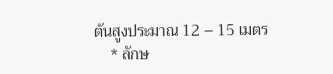ต้นสูงประมาณ 12 – 15 เมตร
    * ลักษ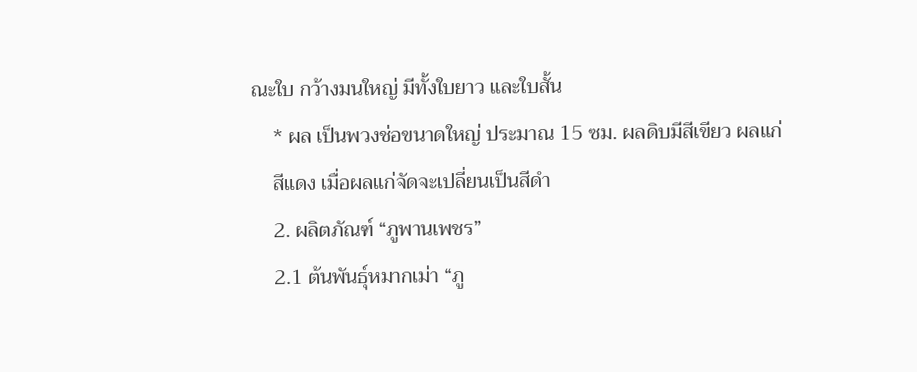ณะใบ กว้างมนใหญ่ มีทั้งใบยาว และใบสั้น
    * ผล เป็นพวงช่อขนาดใหญ่ ประมาณ 15 ซม. ผลดิบมีสีเขียว ผลแก่
    สีแดง เมื่อผลแก่จัดจะเปลี่ยนเป็นสีดำ
    2. ผลิตภัณฑ์ “ภูพานเพชร”
    2.1 ต้นพันธุ์หมากเม่า “ภู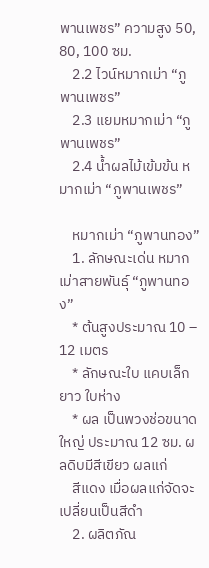พานเพชร” ความสูง 50, 80, 100 ซม.
    2.2 ไวน์หมากเม่า “ภูพานเพชร”
    2.3 แยมหมากเม่า “ภูพานเพชร”
    2.4 น้ำผลไม้เข้มข้น หมากเม่า “ภูพานเพชร”

    หมากเม่า “ภูพานทอง”
    1. ลักษณะเด่น หมากเม่าสายพันธุ์ “ภูพานทอง”
    * ต้นสูงประมาณ 10 – 12 เมตร
    * ลักษณะใบ แคบเล็กยาว ใบห่าง
    * ผล เป็นพวงช่อขนาดใหญ่ ประมาณ 12 ซม. ผลดิบมีสีเขียว ผลแก่
    สีแดง เมื่อผลแก่จัดจะเปลี่ยนเป็นสีดำ
    2. ผลิตภัณ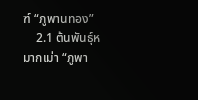ฑ์ “ภูพานทอง”
    2.1 ต้นพันธุ์หมากเม่า “ภูพา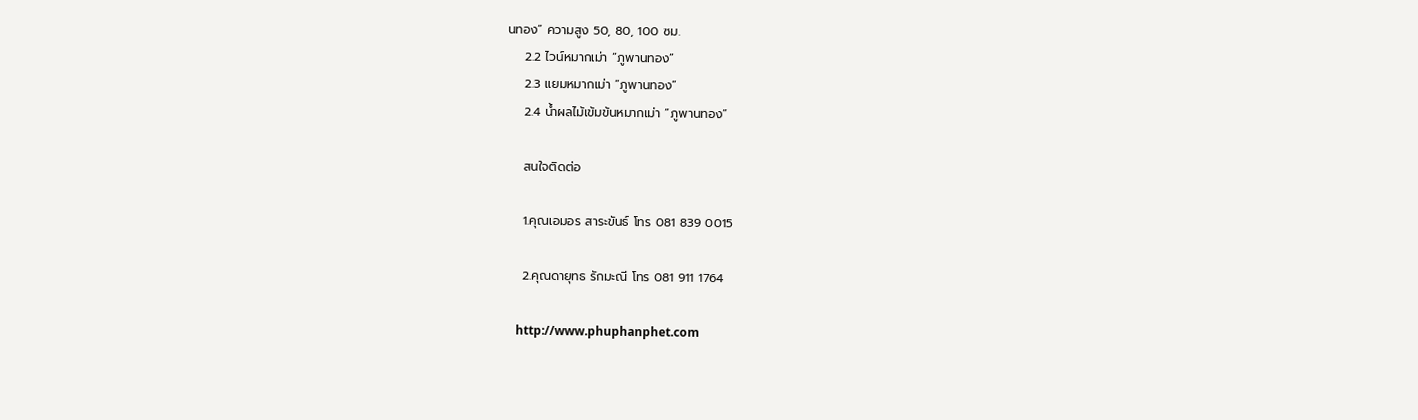นทอง” ความสูง 50, 80, 100 ซม.
    2.2 ไวน์หมากเม่า “ภูพานทอง”
    2.3 แยมหมากเม่า “ภูพานทอง”
    2.4 น้ำผลไม้เข้มข้นหมากเม่า “ภูพานทอง”

    สนใจติดต่อ

    1.คุณเอมอร สาระขันธ์ โทร 081 839 0015

    2.คุณดายุทธ รักมะณี โทร 081 911 1764

    http://www.phuphanphet.com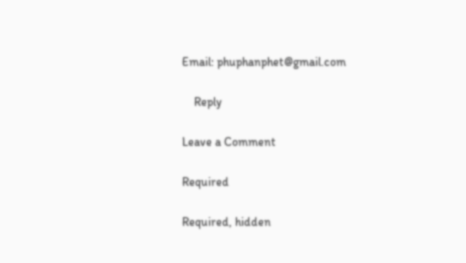Email: phuphanphet@gmail.com

    Reply

Leave a Comment

Required

Required, hidden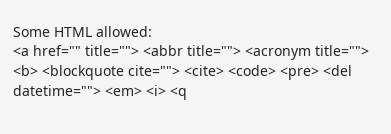Some HTML allowed:
<a href="" title=""> <abbr title=""> <acronym title=""> <b> <blockquote cite=""> <cite> <code> <pre> <del datetime=""> <em> <i> <q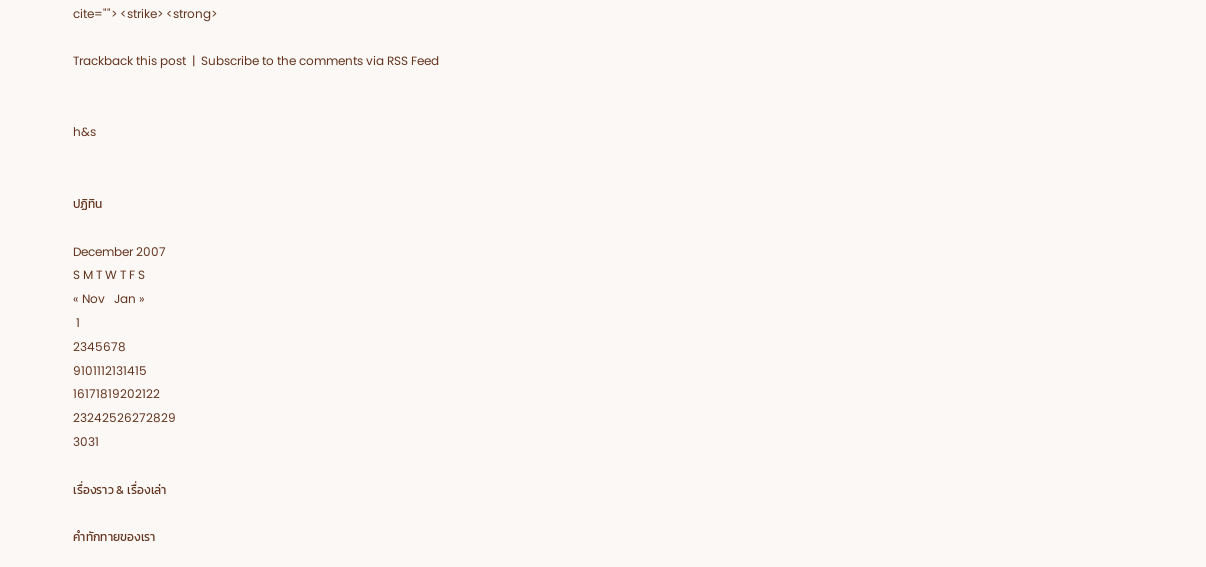cite=""> <strike> <strong>

Trackback this post  |  Subscribe to the comments via RSS Feed


h&s


ปฏิทิน

December 2007
S M T W T F S
« Nov   Jan »
 1
2345678
9101112131415
16171819202122
23242526272829
3031

เรื่องราว & เรื่องเล่า

คำทักทายของเรา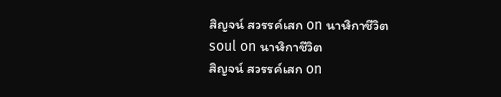สิญจน์ สวรรค์เสก on นาฬิกาชีวิต
soul on นาฬิกาชีวิต
สิญจน์ สวรรค์เสก on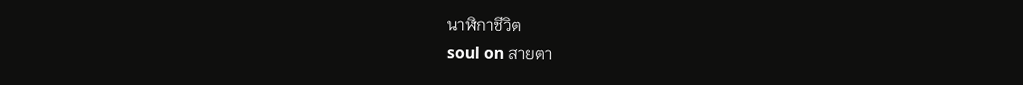นาฬิกาชีวิต
soul on สายตา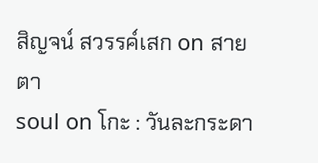สิญจน์ สวรรค์เสก on สายตา
soul on โกะ : วันละกระดา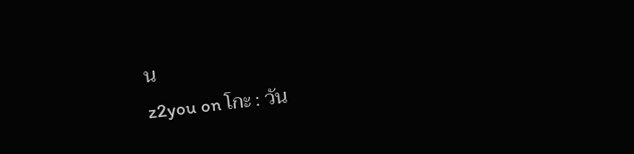น
z2you on โกะ : วัน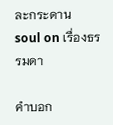ละกระดาน
soul on เรื่องธรรมดา

คำบอก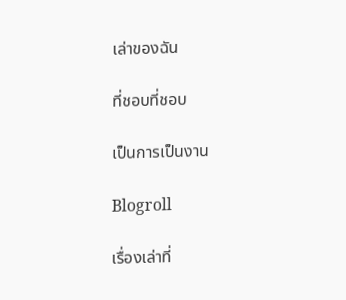เล่าของฉัน

ที่ชอบที่ชอบ

เป็นการเป็นงาน

Blogroll

เรื่องเล่าที่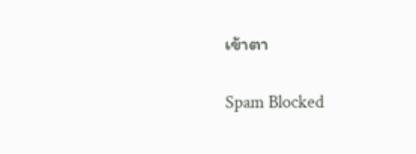เข้าตา

Spam Blocked